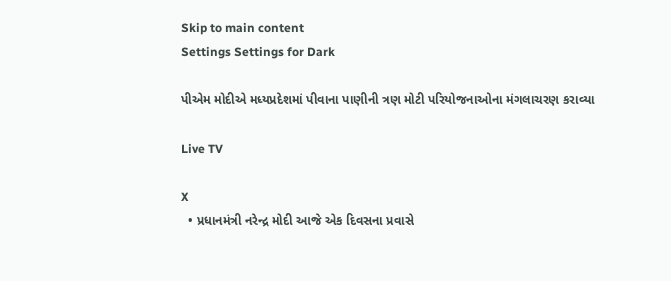Skip to main content
Settings Settings for Dark

પીએમ મોદીએ મધ્યપ્રદેશમાં પીવાના પાણીની ત્રણ મોટી પરિયોજનાઓના મંગલાચરણ કરાવ્યા

Live TV

X
  • પ્રધાનમંત્રી નરેન્દ્ર મોદી આજે એક દિવસના પ્રવાસે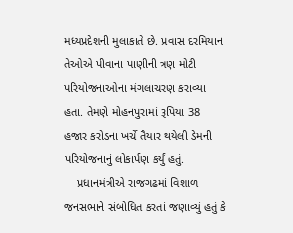મધ્યપ્રદેશની મુલાકાતે છે. પ્રવાસ દરમિયાન તેઓએ પીવાના પાણીની ત્રણ મોટી પરિયોજનાઓના મંગલાચરણ કરાવ્યા હતા. તેમણે મોહનપુરામાં રૂપિયા 38 હજાર કરોડના ખર્ચે તૈયાર થયેલી ડેમની પરિયોજનાનું લોકાર્પણ કર્યું હતું.
    પ્રધાનમંત્રીએ રાજગઢમાં વિશાળ જનસભાને સંબોધિત કરતાં જણાવ્યું હતું કે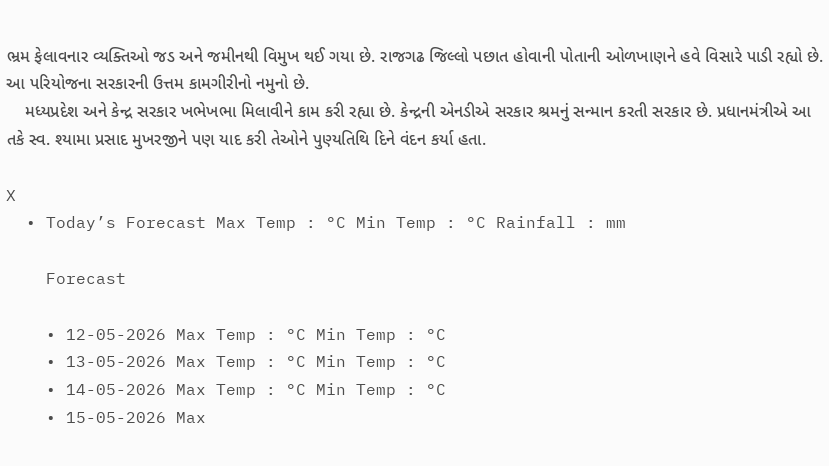ભ્રમ ફેલાવનાર વ્યક્તિઓ જડ અને જમીનથી વિમુખ થઈ ગયા છે. રાજગઢ જિલ્લો પછાત હોવાની પોતાની ઓળખાણને હવે વિસારે પાડી રહ્યો છે. આ પરિયોજના સરકારની ઉત્તમ કામગીરીનો નમુનો છે.
    મધ્યપ્રદેશ અને કેન્દ્ર સરકાર ખભેખભા મિલાવીને કામ કરી રહ્યા છે. કેન્દ્રની એનડીએ સરકાર શ્રમનું સન્માન કરતી સરકાર છે. પ્રધાનમંત્રીએ આ તકે સ્વ. શ્યામા પ્રસાદ મુખરજીને પણ યાદ કરી તેઓને પુણ્યતિથિ દિને વંદન કર્યા હતા.

X
  • Today’s Forecast Max Temp : °C Min Temp : °C Rainfall : mm

    Forecast

    • 12-05-2026 Max Temp : °C Min Temp : °C
    • 13-05-2026 Max Temp : °C Min Temp : °C
    • 14-05-2026 Max Temp : °C Min Temp : °C
    • 15-05-2026 Max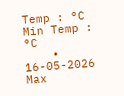Temp : °C Min Temp : °C
    • 16-05-2026 Max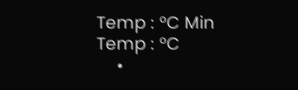Temp : °C Min Temp : °C
    •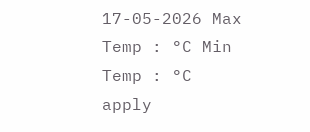17-05-2026 Max Temp : °C Min Temp : °C
apply